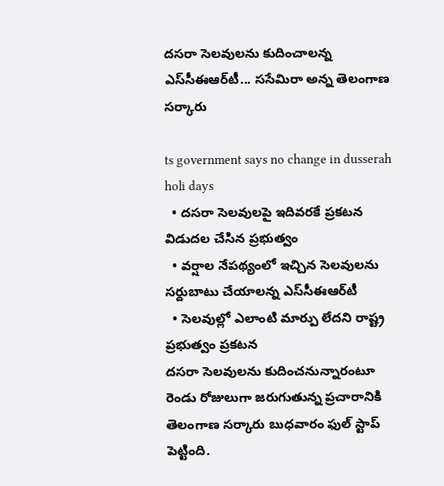ద‌స‌రా సెల‌వుల‌ను కుదించాల‌న్న ఎస్‌సీఈఆర్‌టీ... స‌సేమిరా అన్న తెలంగాణ స‌ర్కారు

ts government says no change in dusserah holi days
  • ద‌స‌రా సెల‌వుల‌పై ఇదివ‌ర‌కే ప్ర‌క‌ట‌న విడుద‌ల చేసిన ప్ర‌భుత్వం
  • వ‌ర్షాల నేప‌థ్యంలో ఇచ్చిన సెల‌వుల‌ను స‌ర్దుబాటు చేయాల‌న్న ఎస్‌సీఈఆర్‌టీ
  • సెల‌వుల్లో ఎలాంటి మార్పు లేద‌ని రాష్ట్ర ప్ర‌భుత్వం ప్ర‌క‌ట‌న‌
ద‌స‌రా సెల‌వుల‌ను కుదించ‌నున్నారంటూ రెండు రోజులుగా జ‌రుగుతున్న ప్ర‌చారానికి తెలంగాణ స‌ర్కారు బుధ‌వారం ఫుల్ స్టాప్ పెట్టింది.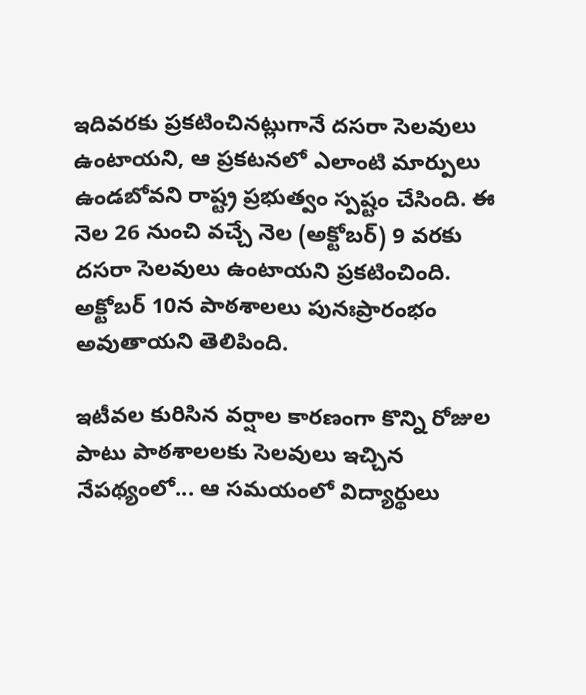ఇదివ‌ర‌కు ప్ర‌క‌టించిన‌ట్లుగానే ద‌స‌రా సెల‌వులు ఉంటాయ‌ని, ఆ ప్ర‌క‌ట‌న‌లో ఎలాంటి మార్పులు ఉండ‌బోవ‌ని రాష్ట్ర ప్ర‌భుత్వం స్ప‌ష్టం చేసింది. ఈ నెల 26 నుంచి వ‌చ్చే నెల (అక్టోబ‌ర్‌) 9 వ‌ర‌కు ద‌స‌రా సెల‌వులు ఉంటాయ‌ని ప్ర‌క‌టించింది. అక్టోబ‌ర్ 10న పాఠ‌శాల‌లు పునఃప్రారంభం అవుతాయ‌ని తెలిపింది.

ఇటీవ‌ల కురిసిన వ‌ర్షాల కారణంగా కొన్ని రోజుల పాటు పాఠ‌శాల‌ల‌కు సెల‌వులు ఇచ్చిన నేప‌థ్యంలో... ఆ స‌మ‌యంలో విద్యార్థులు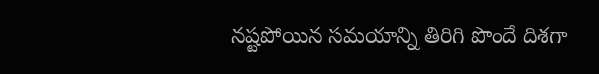న‌ష్ట‌పోయిన స‌మ‌యాన్ని తిరిగి పొందే దిశ‌గా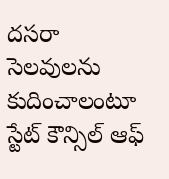ద‌స‌రా సెల‌వుల‌ను కుదించాలంటూ స్టేట్‌ కౌన్సిల్ ఆఫ్‌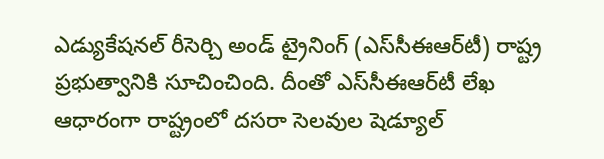ఎడ్యుకేష‌న‌ల్ రీసెర్చి అండ్ ట్రైనింగ్ (ఎస్‌సీఈఆర్‌టీ) రాష్ట్ర ప్ర‌భుత్వానికి సూచించింది. దీంతో ఎస్‌సీఈఆర్‌టీ లేఖ ఆధారంగా రాష్ట్రంలో ద‌స‌రా సెల‌వుల షెడ్యూల్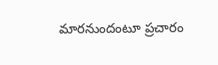మార‌నుందంటూ ప్ర‌చారం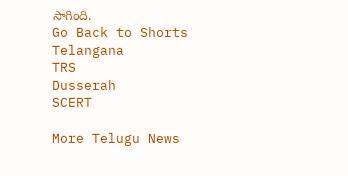సాగింది.
Go Back to Shorts
Telangana
TRS
Dusserah
SCERT

More Telugu News